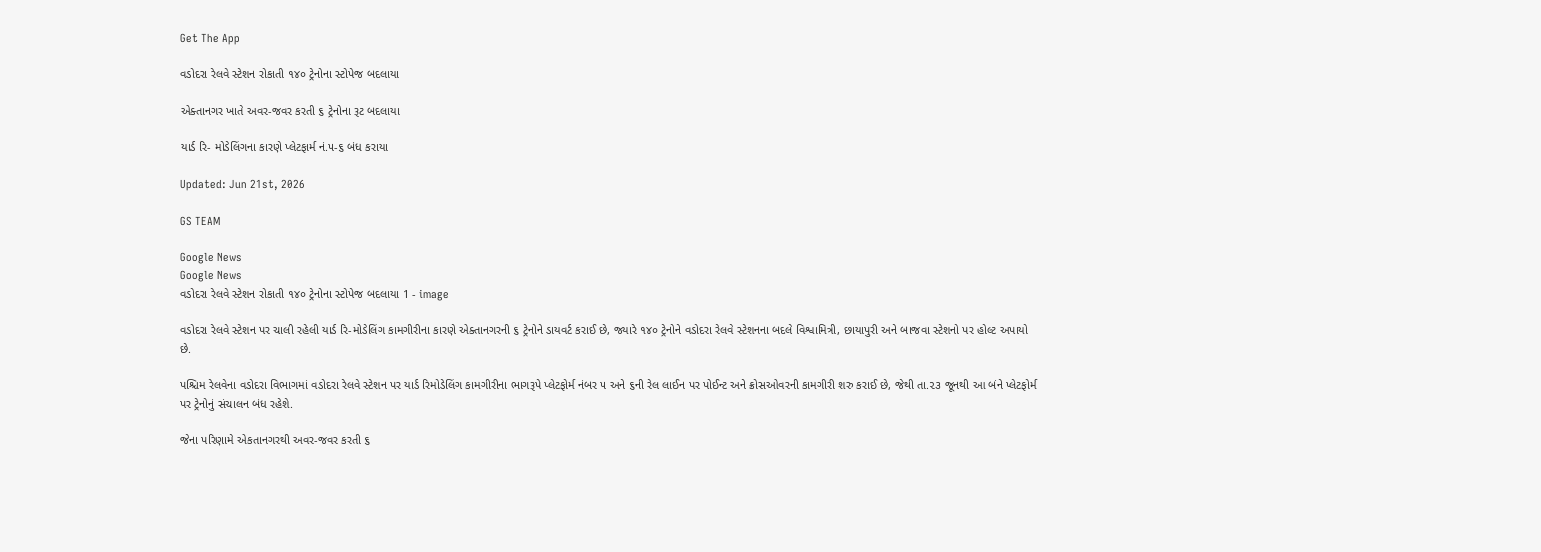Get The App

વડોદરા રેલવે સ્ટેશન રોકાતી ૧૪૦ ટ્રેનોના સ્ટોપેજ બદલાયા

એક્તાનગર ખાતે અવર-જવર કરતી ૬ ટ્રેનોના રૂટ બદલાયા

યાર્ડ રિ- મોડેલિંગના કારણે પ્લેટફાર્મ નં.૫-૬ બંધ કરાયા

Updated: Jun 21st, 2026

GS TEAM

Google News
Google News
વડોદરા રેલવે સ્ટેશન રોકાતી ૧૪૦ ટ્રેનોના સ્ટોપેજ બદલાયા 1 - image

વડોદરા રેલવે સ્ટેશન પર ચાલી રહેલી યાર્ડ રિ-મોડેલિંગ કામગીરીના કારણે એક્તાનગરની ૬ ટ્રેનોને ડાયવર્ટ કરાઈ છે, જ્યારે ૧૪૦ ટ્રેનોને વડોદરા રેલવે સ્ટેશનના બદલે વિશ્વામિત્રી, છાયાપુરી અને બાજવા સ્ટેશનો પર હોલ્ટ અપાયો છે.

પશ્ચિમ રેલવેના વડોદરા વિભાગમાં વડોદરા રેલવે સ્ટેશન પર યાર્ડ રિમોડેલિંગ કામગીરીના ભાગરૂપે પ્લેટફોર્મ નંબર ૫ અને ૬ની રેલ લાઈન પર પોઈન્ટ અને ક્રોસઓવરની કામગીરી શરુ કરાઈ છે, જેથી તા.૨૩ જૂનથી આ બંને પ્લેટફોર્મ પર ટ્રેનોનું સંચાલન બંધ રહેશે.

જેના પરિણામે એકતાનગરથી અવર-જવર કરતી ૬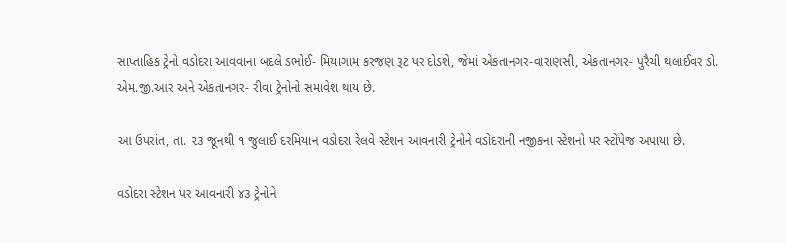સાપ્તાહિક ટ્રેનો વડોદરા આવવાના બદલે ડભોઈ- મિયાગામ કરજણ રૂટ પર દોડશે, જેમાં એકતાનગર-વારાણસી, એકતાનગર- પુરૈચી થલાઈવર ડો. એમ.જી.આર અને એકતાનગર- રીવા ટ્રેનોનો સમાવેશ થાય છે.

આ ઉપરાંત, તા. ૨૩ જૂનથી ૧ જુલાઈ દરમિયાન વડોદરા રેલવે સ્ટેશન આવનારી ટ્રેનોને વડોદરાની નજીકના સ્ટેશનો પર સ્ટોપેજ અપાયા છે.

વડોદરા સ્ટેશન પર આવનારી ૪૩ ટ્રેનોને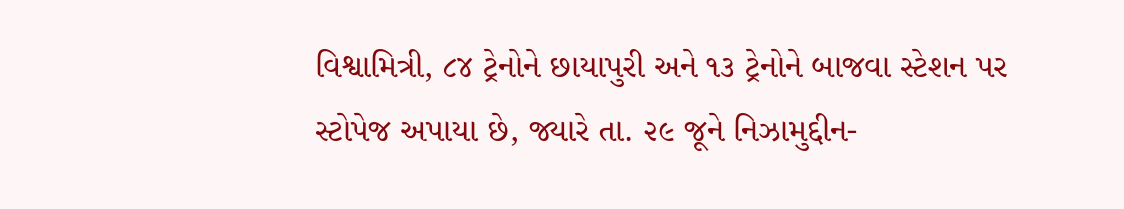વિશ્વામિત્રી, ૮૪ ટ્રેનોને છાયાપુરી અને ૧૩ ટ્રેનોને બાજવા સ્ટેશન પર સ્ટોપેજ અપાયા છે, જ્યારે તા. ૨૯ જૂને નિઝામુદ્દીન-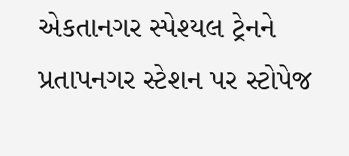એકતાનગર સ્પેશ્યલ ટ્રેનને પ્રતાપનગર સ્ટેશન પર સ્ટોપેજ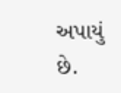અપાયું છે.